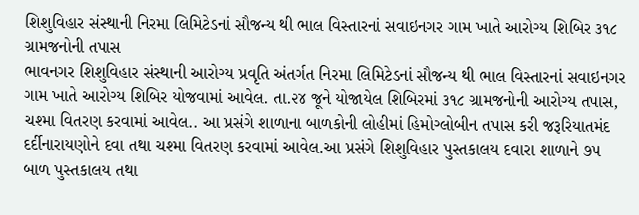શિશુવિહાર સંસ્થાની નિરમા લિમિટેડનાં સૌજન્ય થી ભાલ વિસ્તારનાં સવાઇનગર ગામ ખાતે આરોગ્ય શિબિર ૩૧૮ ગ્રામજનોની તપાસ
ભાવનગર શિશુવિહાર સંસ્થાની આરોગ્ય પ્રવૃતિ અંતર્ગત નિરમા લિમિટેડનાં સૌજન્ય થી ભાલ વિસ્તારનાં સવાઇનગર ગામ ખાતે આરોગ્ય શિબિર યોજવામાં આવેલ. તા.૨૪ જૂને યોજાયેલ શિબિરમાં ૩૧૮ ગ્રામજનોની આરોગ્ય તપાસ, ચશ્મા વિતરણ કરવામાં આવેલ.. આ પ્રસંગે શાળાના બાળકોની લોહીમાં હિમોગ્લોબીન તપાસ કરી જરૂરિયાતમંદ દર્દીનારાયણોને દવા તથા ચશ્મા વિતરણ કરવામાં આવેલ.આ પ્રસંગે શિશુવિહાર પુસ્તકાલય દવારા શાળાને ૭૫ બાળ પુસ્તકાલય તથા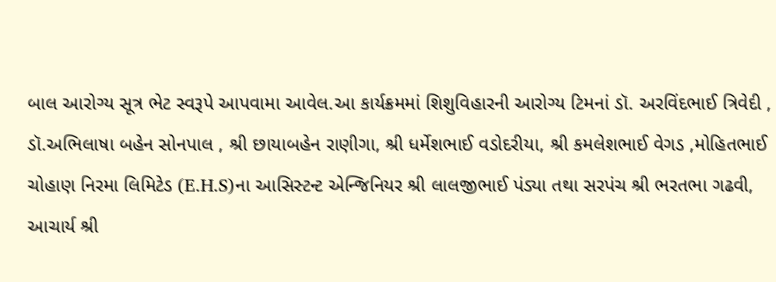બાલ આરોગ્ય સૂત્ર ભેટ સ્વરૂપે આપવામા આવેલ.આ કાર્યક્રમમાં શિશુવિહારની આરોગ્ય ટિમનાં ડૉ. અરવિંદભાઈ ત્રિવેદી , ડૉ.અભિલાષા બહેન સોનપાલ , શ્રી છાયાબહેન રાણીગા, શ્રી ધર્મેશભાઈ વડોદરીયા, શ્રી કમલેશભાઈ વેગડ ,મોહિતભાઈ ચોહાણ નિરમા લિમિટેડ (E.H.S)ના આસિસ્ટન્ટ એન્જિનિયર શ્રી લાલજીભાઈ પંડ્યા તથા સરપંચ શ્રી ભરતભા ગઢવી, આચાર્ય શ્રી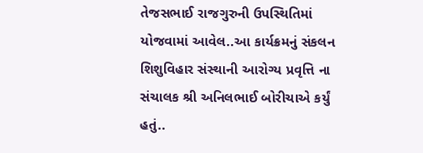તેજસભાઈ રાજગુરુની ઉપસ્થિતિમાં યોજવામાં આવેલ..આ કાર્યક્રમનું સંકલન શિશુવિહાર સંસ્થાની આરોગ્ય પ્રવૃત્તિ ના સંચાલક શ્રી અનિલભાઈ બોરીચાએ કર્યું હતું..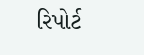રિપોર્ટ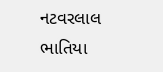નટવરલાલ ભાતિયા